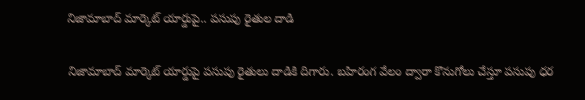నిజామాబాద్ మార్కెట్ యార్డుపై.. పసుపు రైతుల దాడి

నిజామాబాద్ మార్కెట్ యార్డుపై పసుపు రైతులు దాడికి దిగారు. బహిరంగ వేలం ద్వారా కొనుగోలు చేస్తూ పసుపు ధర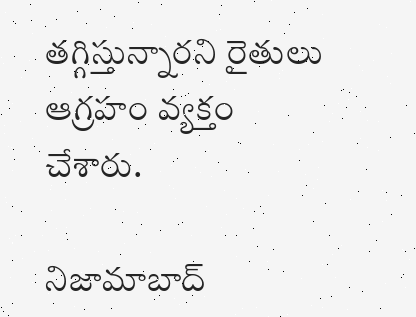తగ్గిస్తున్నారని రైతులు ఆగ్రహం వ్యక్తం చేశారు.

నిజామాబాద్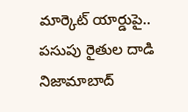మార్కెట్ యార్డుపై..  పసుపు రైతుల దాడి
నిజామాబాద్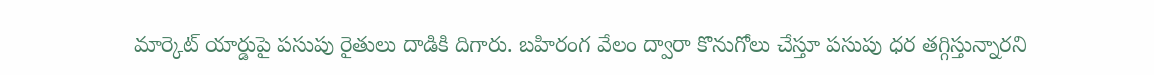మార్కెట్ యార్డుపై పసుపు రైతులు దాడికి దిగారు. బహిరంగ వేలం ద్వారా కొనుగోలు చేస్తూ పసుపు ధర తగ్గిస్తున్నారని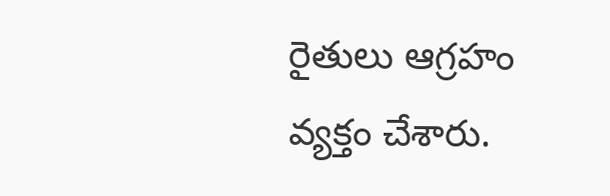రైతులు ఆగ్రహం వ్యక్తం చేశారు.